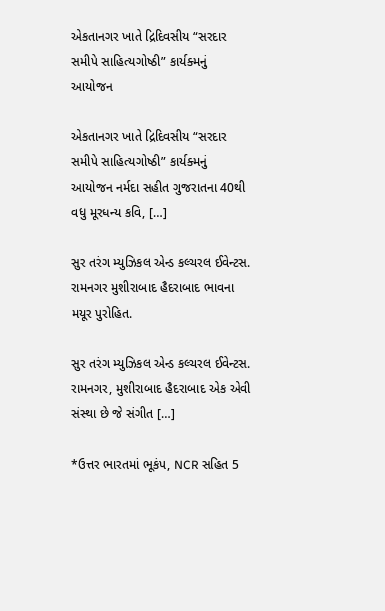એકતાનગર ખાતે દ્રિદિવસીય “સરદાર સમીપે સાહિત્યગોષ્ઠી” કાર્યક્મનું આયોજન

એકતાનગર ખાતે દ્રિદિવસીય “સરદાર સમીપે સાહિત્યગોષ્ઠી” કાર્યક્મનું આયોજન નર્મદા સહીત ગુજરાતના 40થી વધુ મૂરધન્ય કવિ, […]

સુર તરંગ મ્યુઝિકલ એન્ડ કલ્ચરલ ઈવેન્ટસ. રામનગર મુશીરાબાદ હૈદરાબાદ ભાવના મયૂર પુરોહિત.

સુર તરંગ મ્યુઝિકલ એન્ડ કલ્ચરલ ઈવેન્ટસ. રામનગર, મુશીરાબાદ હૈદરાબાદ એક એવી સંસ્થા છે જે સંગીત […]

*ઉત્તર ભારતમાં ભૂકંપ, NCR સહિત 5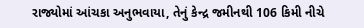રાજ્યોમાં આંચકા અનુભવાયા, તેનું કેન્દ્ર જમીનથી 106 કિમી નીચે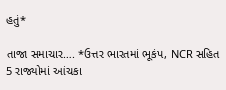હતું*

તાજા સમાચાર…. *ઉત્તર ભારતમાં ભૂકંપ, NCR સહિત 5 રાજ્યોમાં આંચકા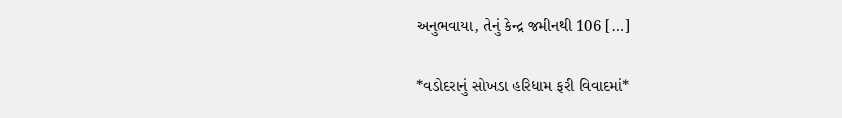અનુભવાયા, તેનું કેન્દ્ર જમીનથી 106 […]

*વડોદરાનું સોખડા હરિધામ ફરી વિવાદમાં*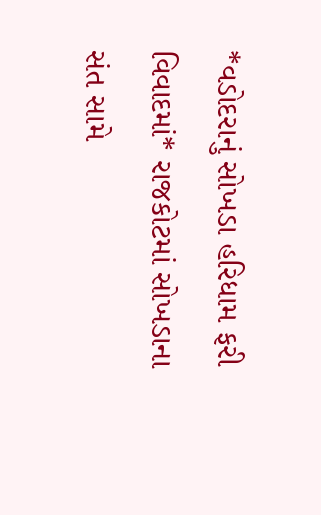*વડોદરાનું સોખડા હરિધામ ફરી વિવાદમાં* રાજકોટમાં સોખડાના સંત સામે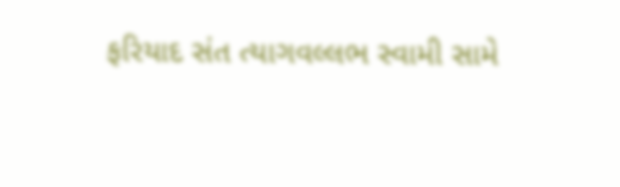ફરિયાદ સંત ત્યાગવલ્લભ સ્વામી સામે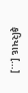ફરિયાદ […]